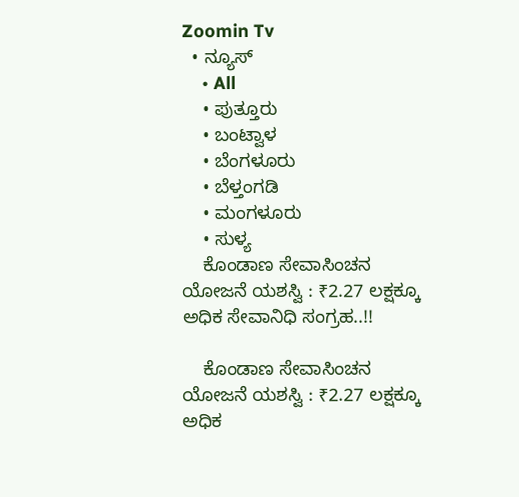Zoomin Tv
  • ನ್ಯೂಸ್
    • All
    • ಪುತ್ತೂರು
    • ಬಂಟ್ವಾಳ
    • ಬೆಂಗಳೂರು
    • ಬೆಳ್ತಂಗಡಿ
    • ಮಂಗಳೂರು
    • ಸುಳ್ಯ
    ಕೊಂಡಾಣ ಸೇವಾಸಿಂಚನ ಯೋಜನೆ ಯಶಸ್ವಿ : ₹2.27 ಲಕ್ಷಕ್ಕೂ ಅಧಿಕ ಸೇವಾನಿಧಿ ಸಂಗ್ರಹ..!!

    ಕೊಂಡಾಣ ಸೇವಾಸಿಂಚನ ಯೋಜನೆ ಯಶಸ್ವಿ : ₹2.27 ಲಕ್ಷಕ್ಕೂ ಅಧಿಕ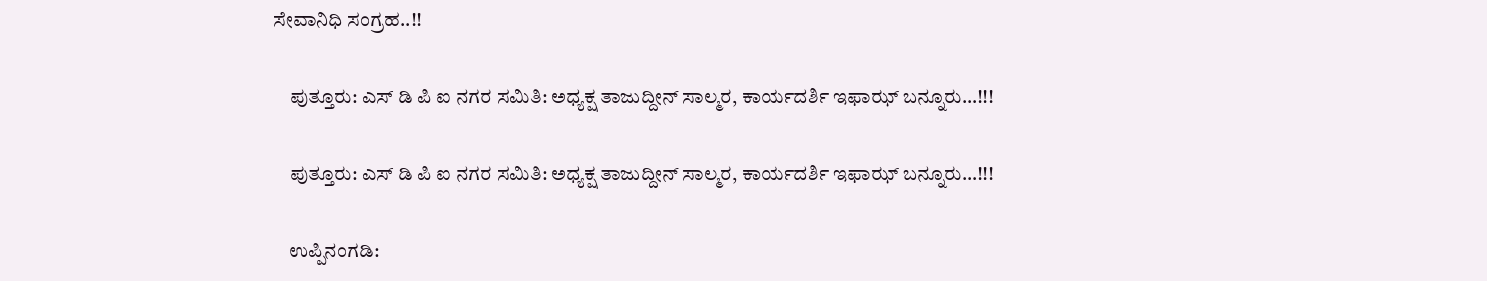ಸೇವಾನಿಧಿ ಸಂಗ್ರಹ..!!

    ಪುತ್ತೂರು: ಎಸ್ ಡಿ ಪಿ ಐ ನಗರ ಸಮಿತಿ: ಅಧ್ಯಕ್ಷ ತಾಜುದ್ದೀನ್‌ ಸಾಲ್ಮರ, ಕಾರ್ಯದರ್ಶಿ ಇಫಾಝ್ ಬನ್ನೂರು…!!!

    ಪುತ್ತೂರು: ಎಸ್ ಡಿ ಪಿ ಐ ನಗರ ಸಮಿತಿ: ಅಧ್ಯಕ್ಷ ತಾಜುದ್ದೀನ್‌ ಸಾಲ್ಮರ, ಕಾರ್ಯದರ್ಶಿ ಇಫಾಝ್ ಬನ್ನೂರು…!!!

    ಉಪ್ಪಿನಂಗಡಿ: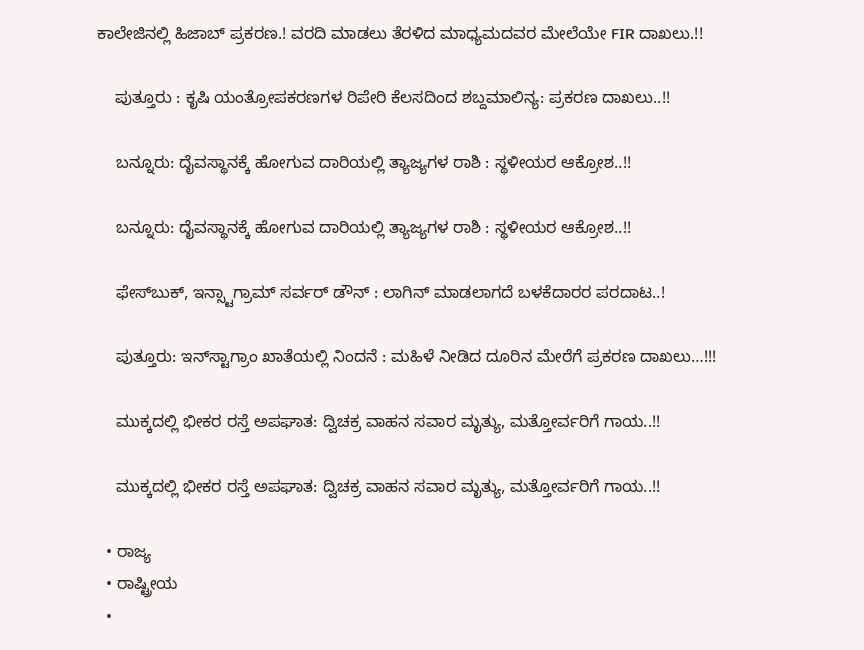ಕಾಲೇಜಿನಲ್ಲಿ ಹಿಜಾಬ್ ಪ್ರಕರಣ.! ವರದಿ ಮಾಡಲು ತೆರಳಿದ ಮಾಧ್ಯಮದವರ ಮೇಲೆಯೇ FIR ದಾಖಲು.!!

    ಪುತ್ತೂರು : ಕೃಷಿ ಯಂತ್ರೋಪಕರಣಗಳ ರಿಪೇರಿ ಕೆಲಸದಿಂದ ಶಬ್ದಮಾಲಿನ್ಯ: ಪ್ರಕರಣ ದಾಖಲು..!!

    ಬನ್ನೂರು: ದೈವಸ್ಥಾನಕ್ಕೆ ಹೋಗುವ ದಾರಿಯಲ್ಲಿ ತ್ಯಾಜ್ಯಗಳ ರಾಶಿ : ಸ್ಥಳೀಯರ ಆಕ್ರೋಶ..!!

    ಬನ್ನೂರು: ದೈವಸ್ಥಾನಕ್ಕೆ ಹೋಗುವ ದಾರಿಯಲ್ಲಿ ತ್ಯಾಜ್ಯಗಳ ರಾಶಿ : ಸ್ಥಳೀಯರ ಆಕ್ರೋಶ..!!

    ಫೇಸ್‌ಬುಕ್, ಇನ್ಸ್ಟಾಗ್ರಾಮ್ ಸರ್ವರ್ ಡೌನ್ : ಲಾಗಿನ್ ಮಾಡಲಾಗದೆ ಬಳಕೆದಾರರ ಪರದಾಟ..!

    ಪುತ್ತೂರು: ಇನ್‌ಸ್ಟಾಗ್ರಾಂ ಖಾತೆಯಲ್ಲಿ ನಿಂದನೆ : ಮಹಿಳೆ ನೀಡಿದ ದೂರಿನ ಮೇರೆಗೆ ಪ್ರಕರಣ ದಾಖಲು…!!!

    ಮುಕ್ಕದಲ್ಲಿ ಭೀಕರ ರಸ್ತೆ ಅಪಘಾತ: ದ್ವಿಚಕ್ರ ವಾಹನ ಸವಾರ ಮೃತ್ಯು, ಮತ್ತೋರ್ವರಿಗೆ ಗಾಯ..!!

    ಮುಕ್ಕದಲ್ಲಿ ಭೀಕರ ರಸ್ತೆ ಅಪಘಾತ: ದ್ವಿಚಕ್ರ ವಾಹನ ಸವಾರ ಮೃತ್ಯು, ಮತ್ತೋರ್ವರಿಗೆ ಗಾಯ..!!

  • ರಾಜ್ಯ
  • ರಾಷ್ಟ್ರೀಯ
  •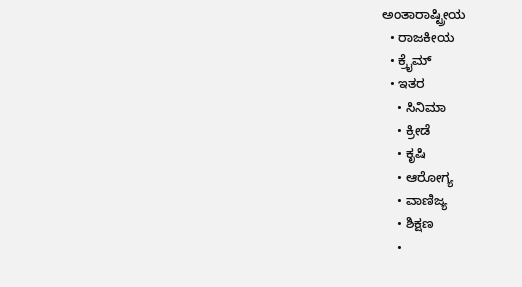ಅಂತಾರಾಷ್ಟ್ರೀಯ
  • ರಾಜಕೀಯ
  • ಕ್ರೈಮ್
  • ಇತರ
    • ಸಿನಿಮಾ
    • ಕ್ರೀಡೆ
    • ಕೃಷಿ
    • ಆರೋಗ್ಯ
    • ವಾಣಿಜ್ಯ
    • ಶಿಕ್ಷಣ
    •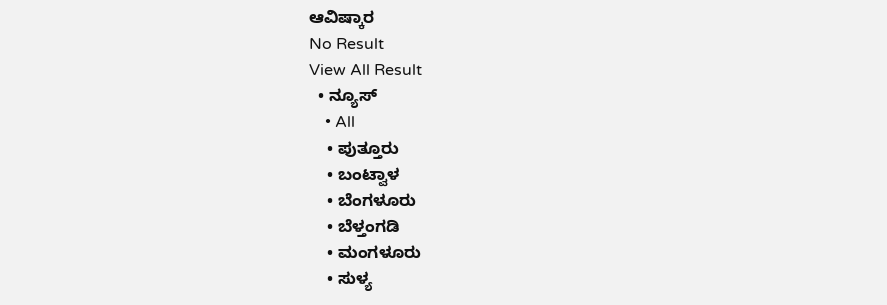ಆವಿಷ್ಕಾರ
No Result
View All Result
  • ನ್ಯೂಸ್
    • All
    • ಪುತ್ತೂರು
    • ಬಂಟ್ವಾಳ
    • ಬೆಂಗಳೂರು
    • ಬೆಳ್ತಂಗಡಿ
    • ಮಂಗಳೂರು
    • ಸುಳ್ಯ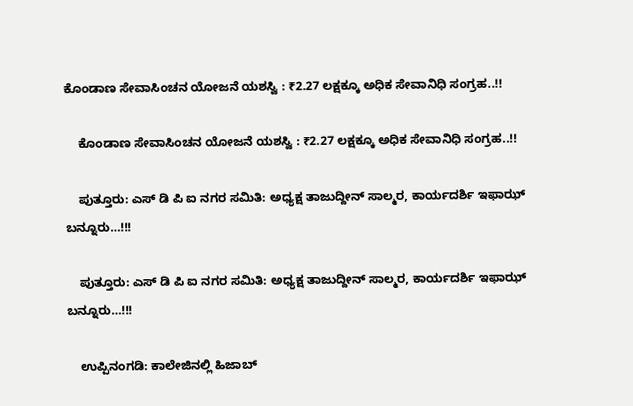ಕೊಂಡಾಣ ಸೇವಾಸಿಂಚನ ಯೋಜನೆ ಯಶಸ್ವಿ : ₹2.27 ಲಕ್ಷಕ್ಕೂ ಅಧಿಕ ಸೇವಾನಿಧಿ ಸಂಗ್ರಹ..!!

    ಕೊಂಡಾಣ ಸೇವಾಸಿಂಚನ ಯೋಜನೆ ಯಶಸ್ವಿ : ₹2.27 ಲಕ್ಷಕ್ಕೂ ಅಧಿಕ ಸೇವಾನಿಧಿ ಸಂಗ್ರಹ..!!

    ಪುತ್ತೂರು: ಎಸ್ ಡಿ ಪಿ ಐ ನಗರ ಸಮಿತಿ: ಅಧ್ಯಕ್ಷ ತಾಜುದ್ದೀನ್‌ ಸಾಲ್ಮರ, ಕಾರ್ಯದರ್ಶಿ ಇಫಾಝ್ ಬನ್ನೂರು…!!!

    ಪುತ್ತೂರು: ಎಸ್ ಡಿ ಪಿ ಐ ನಗರ ಸಮಿತಿ: ಅಧ್ಯಕ್ಷ ತಾಜುದ್ದೀನ್‌ ಸಾಲ್ಮರ, ಕಾರ್ಯದರ್ಶಿ ಇಫಾಝ್ ಬನ್ನೂರು…!!!

    ಉಪ್ಪಿನಂಗಡಿ: ಕಾಲೇಜಿನಲ್ಲಿ ಹಿಜಾಬ್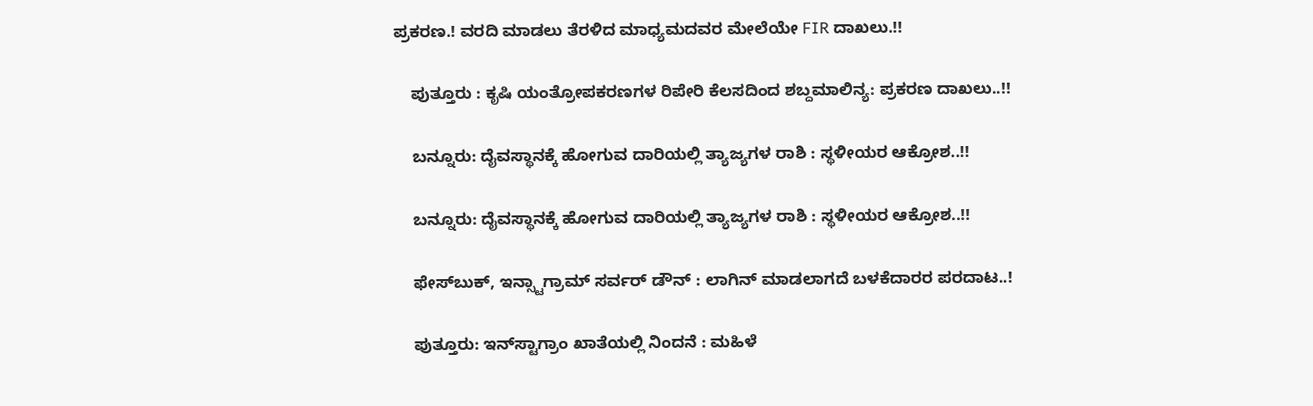ಪ್ರಕರಣ.! ವರದಿ ಮಾಡಲು ತೆರಳಿದ ಮಾಧ್ಯಮದವರ ಮೇಲೆಯೇ FIR ದಾಖಲು.!!

    ಪುತ್ತೂರು : ಕೃಷಿ ಯಂತ್ರೋಪಕರಣಗಳ ರಿಪೇರಿ ಕೆಲಸದಿಂದ ಶಬ್ದಮಾಲಿನ್ಯ: ಪ್ರಕರಣ ದಾಖಲು..!!

    ಬನ್ನೂರು: ದೈವಸ್ಥಾನಕ್ಕೆ ಹೋಗುವ ದಾರಿಯಲ್ಲಿ ತ್ಯಾಜ್ಯಗಳ ರಾಶಿ : ಸ್ಥಳೀಯರ ಆಕ್ರೋಶ..!!

    ಬನ್ನೂರು: ದೈವಸ್ಥಾನಕ್ಕೆ ಹೋಗುವ ದಾರಿಯಲ್ಲಿ ತ್ಯಾಜ್ಯಗಳ ರಾಶಿ : ಸ್ಥಳೀಯರ ಆಕ್ರೋಶ..!!

    ಫೇಸ್‌ಬುಕ್, ಇನ್ಸ್ಟಾಗ್ರಾಮ್ ಸರ್ವರ್ ಡೌನ್ : ಲಾಗಿನ್ ಮಾಡಲಾಗದೆ ಬಳಕೆದಾರರ ಪರದಾಟ..!

    ಪುತ್ತೂರು: ಇನ್‌ಸ್ಟಾಗ್ರಾಂ ಖಾತೆಯಲ್ಲಿ ನಿಂದನೆ : ಮಹಿಳೆ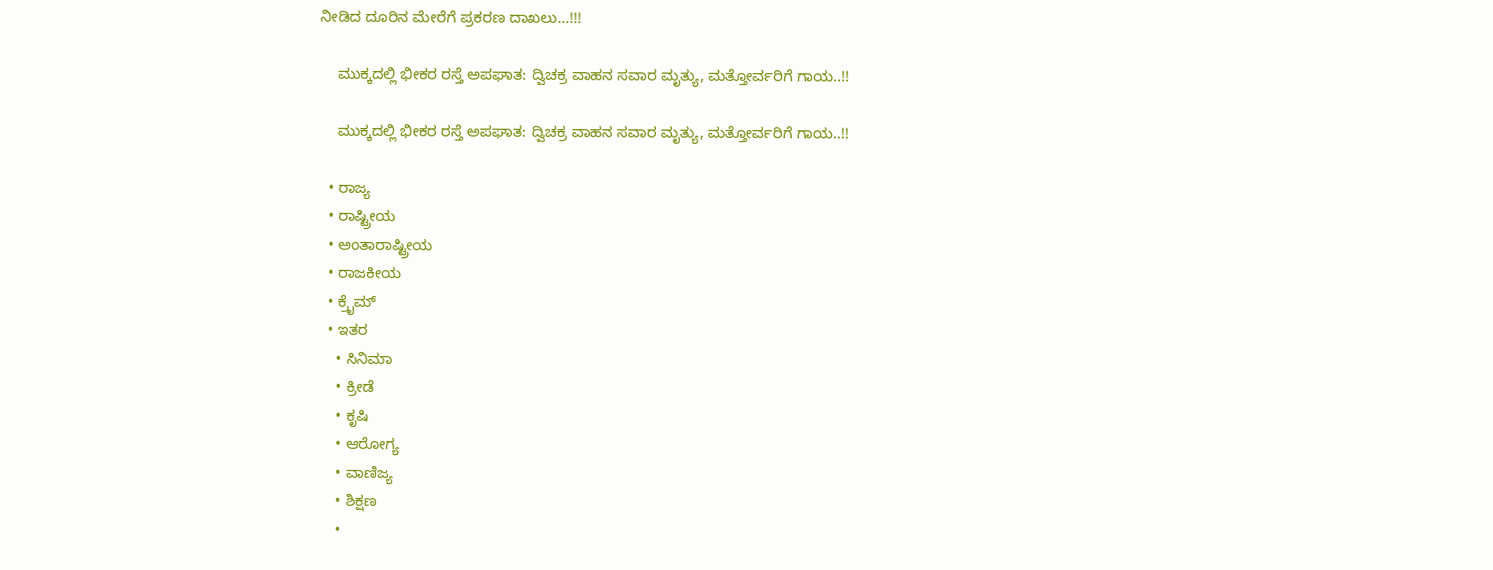ನೀಡಿದ ದೂರಿನ ಮೇರೆಗೆ ಪ್ರಕರಣ ದಾಖಲು…!!!

    ಮುಕ್ಕದಲ್ಲಿ ಭೀಕರ ರಸ್ತೆ ಅಪಘಾತ: ದ್ವಿಚಕ್ರ ವಾಹನ ಸವಾರ ಮೃತ್ಯು, ಮತ್ತೋರ್ವರಿಗೆ ಗಾಯ..!!

    ಮುಕ್ಕದಲ್ಲಿ ಭೀಕರ ರಸ್ತೆ ಅಪಘಾತ: ದ್ವಿಚಕ್ರ ವಾಹನ ಸವಾರ ಮೃತ್ಯು, ಮತ್ತೋರ್ವರಿಗೆ ಗಾಯ..!!

  • ರಾಜ್ಯ
  • ರಾಷ್ಟ್ರೀಯ
  • ಅಂತಾರಾಷ್ಟ್ರೀಯ
  • ರಾಜಕೀಯ
  • ಕ್ರೈಮ್
  • ಇತರ
    • ಸಿನಿಮಾ
    • ಕ್ರೀಡೆ
    • ಕೃಷಿ
    • ಆರೋಗ್ಯ
    • ವಾಣಿಜ್ಯ
    • ಶಿಕ್ಷಣ
    •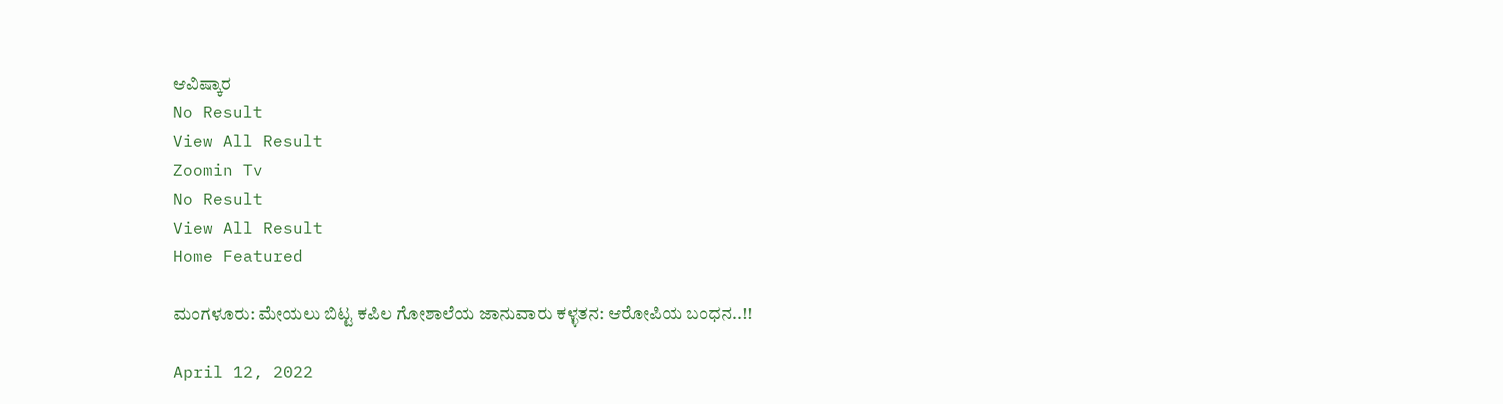ಆವಿಷ್ಕಾರ
No Result
View All Result
Zoomin Tv
No Result
View All Result
Home Featured

ಮಂಗಳೂರು: ಮೇಯಲು ಬಿಟ್ಟ ಕಪಿಲ ಗೋಶಾಲೆಯ ಜಾನುವಾರು ಕಳ್ಳತನ: ಆರೋಪಿಯ ಬಂಧನ..!!

April 12, 2022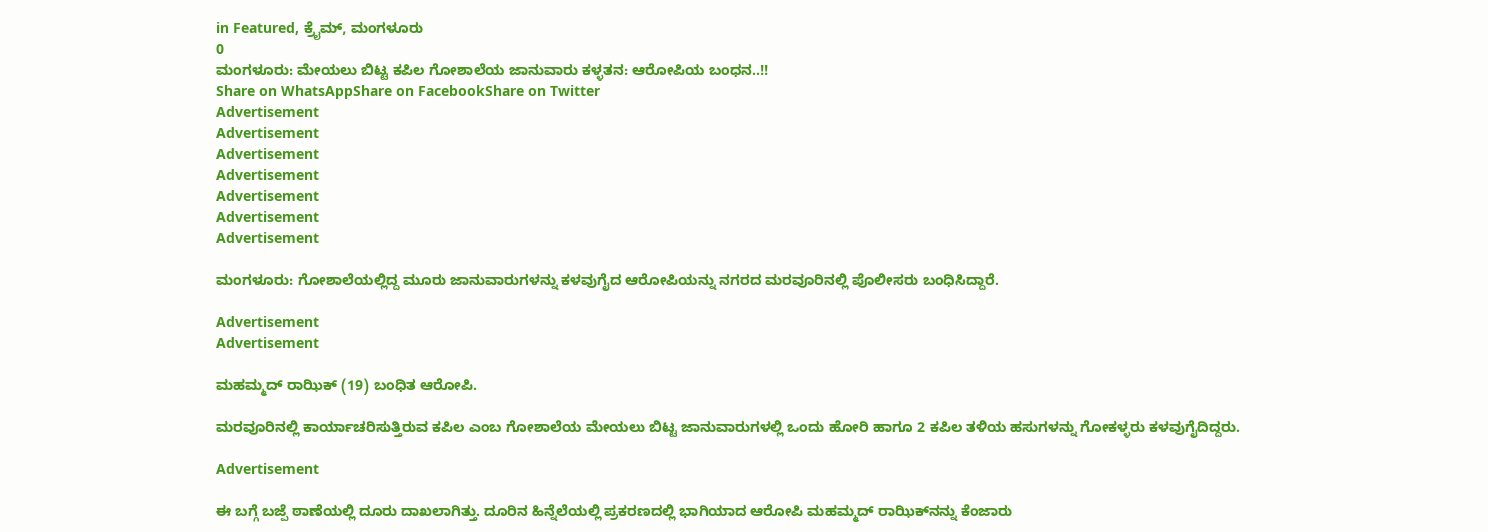in Featured, ಕ್ರೈಮ್, ಮಂಗಳೂರು
0
ಮಂಗಳೂರು: ಮೇಯಲು ಬಿಟ್ಟ ಕಪಿಲ ಗೋಶಾಲೆಯ ಜಾನುವಾರು ಕಳ್ಳತನ: ಆರೋಪಿಯ ಬಂಧನ..!!
Share on WhatsAppShare on FacebookShare on Twitter
Advertisement
Advertisement
Advertisement
Advertisement
Advertisement
Advertisement
Advertisement

ಮಂಗಳೂರು: ಗೋಶಾಲೆಯಲ್ಲಿದ್ದ ಮೂರು ಜಾನುವಾರುಗಳನ್ನು ಕಳವುಗೈದ ಆರೋಪಿಯನ್ನು ನಗರದ ಮರವೂರಿನಲ್ಲಿ ಪೊಲೀಸರು ಬಂಧಿಸಿದ್ದಾರೆ.

Advertisement
Advertisement

ಮಹಮ್ಮದ್ ರಾಝಿಕ್ (19) ಬಂಧಿತ ಆರೋಪಿ.

ಮರವೂರಿನಲ್ಲಿ ಕಾರ್ಯಾಚರಿಸುತ್ತಿರುವ ಕಪಿಲ ಎಂಬ ಗೋಶಾಲೆಯ ಮೇಯಲು ಬಿಟ್ಟ ಜಾನುವಾರುಗಳಲ್ಲಿ ಒಂದು ಹೋರಿ ಹಾಗೂ 2 ಕಪಿಲ ತಳಿಯ ಹಸುಗಳನ್ನು ಗೋಕಳ್ಳರು ಕಳವುಗೈದಿದ್ದರು.

Advertisement

ಈ ಬಗ್ಗೆ ಬಜ್ಪೆ ಠಾಣೆಯಲ್ಲಿ ದೂರು ದಾಖಲಾಗಿತ್ತು. ದೂರಿನ ಹಿನ್ನೆಲೆಯಲ್ಲಿ ಪ್ರಕರಣದಲ್ಲಿ ಭಾಗಿಯಾದ ಆರೋಪಿ ಮಹಮ್ಮದ್ ರಾಝಿಕ್‌ನನ್ನು ಕೆಂಜಾರು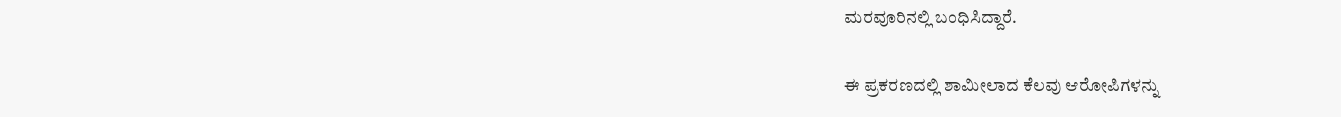ಮರವೂರಿನಲ್ಲಿ ಬಂಧಿಸಿದ್ದಾರೆ.

ಈ ಪ್ರಕರಣದಲ್ಲಿ ಶಾಮೀಲಾದ ಕೆಲವು ಆರೋಪಿಗಳನ್ನು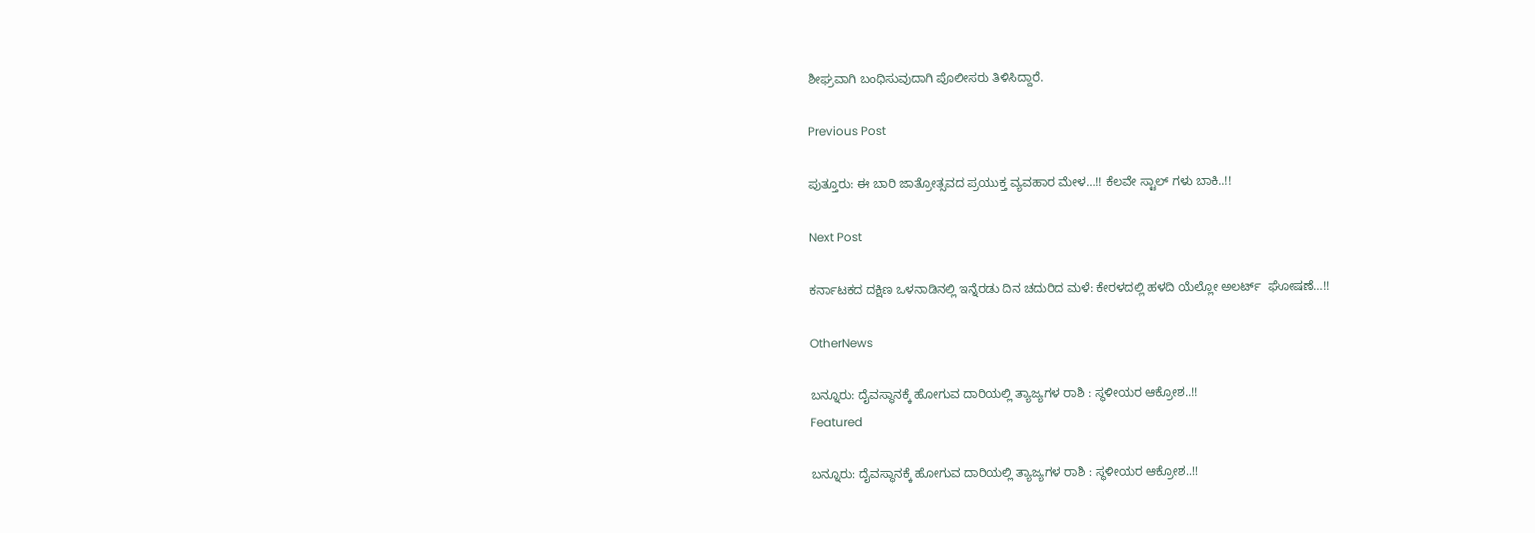ಶೀಘ್ರವಾಗಿ ಬಂಧಿಸುವುದಾಗಿ ಪೊಲೀಸರು ತಿಳಿಸಿದ್ದಾರೆ.

Previous Post

ಪುತ್ತೂರು: ಈ ಬಾರಿ ಜಾತ್ರೋತ್ಸವದ ಪ್ರಯುಕ್ತ ವ್ಯವಹಾರ ಮೇಳ…!! ಕೆಲವೇ ಸ್ಟಾಲ್ ಗಳು ಬಾಕಿ..!!

Next Post

ಕರ್ನಾಟಕದ ದಕ್ಷಿಣ ಒಳನಾಡಿನಲ್ಲಿ ಇನ್ನೆರಡು ದಿನ ಚದುರಿದ ಮಳೆ: ಕೇರಳದಲ್ಲಿ ಹಳದಿ ಯೆಲ್ಲೋ ಅಲರ್ಟ್  ಘೋಷಣೆ…!!

OtherNews

ಬನ್ನೂರು: ದೈವಸ್ಥಾನಕ್ಕೆ ಹೋಗುವ ದಾರಿಯಲ್ಲಿ ತ್ಯಾಜ್ಯಗಳ ರಾಶಿ : ಸ್ಥಳೀಯರ ಆಕ್ರೋಶ..!!
Featured

ಬನ್ನೂರು: ದೈವಸ್ಥಾನಕ್ಕೆ ಹೋಗುವ ದಾರಿಯಲ್ಲಿ ತ್ಯಾಜ್ಯಗಳ ರಾಶಿ : ಸ್ಥಳೀಯರ ಆಕ್ರೋಶ..!!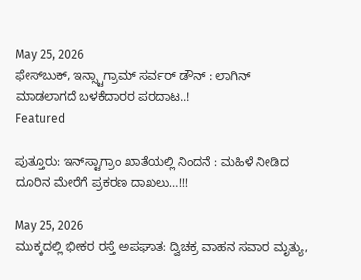May 25, 2026
ಫೇಸ್‌ಬುಕ್, ಇನ್ಸ್ಟಾಗ್ರಾಮ್ ಸರ್ವರ್ ಡೌನ್ : ಲಾಗಿನ್ ಮಾಡಲಾಗದೆ ಬಳಕೆದಾರರ ಪರದಾಟ..!
Featured

ಪುತ್ತೂರು: ಇನ್‌ಸ್ಟಾಗ್ರಾಂ ಖಾತೆಯಲ್ಲಿ ನಿಂದನೆ : ಮಹಿಳೆ ನೀಡಿದ ದೂರಿನ ಮೇರೆಗೆ ಪ್ರಕರಣ ದಾಖಲು…!!!

May 25, 2026
ಮುಕ್ಕದಲ್ಲಿ ಭೀಕರ ರಸ್ತೆ ಅಪಘಾತ: ದ್ವಿಚಕ್ರ ವಾಹನ ಸವಾರ ಮೃತ್ಯು,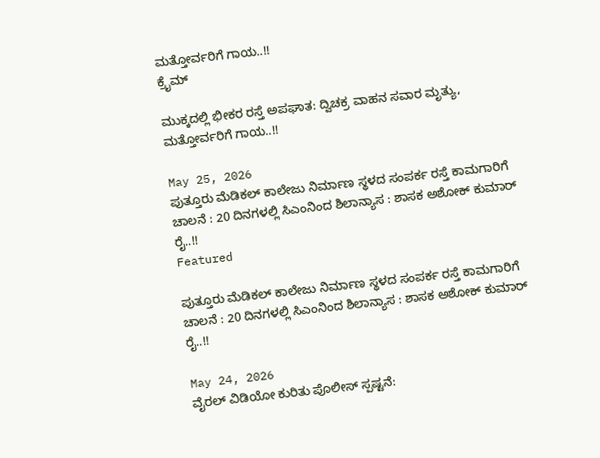ಮತ್ತೋರ್ವರಿಗೆ ಗಾಯ..!!
ಕ್ರೈಮ್

ಮುಕ್ಕದಲ್ಲಿ ಭೀಕರ ರಸ್ತೆ ಅಪಘಾತ: ದ್ವಿಚಕ್ರ ವಾಹನ ಸವಾರ ಮೃತ್ಯು, ಮತ್ತೋರ್ವರಿಗೆ ಗಾಯ..!!

May 25, 2026
ಪುತ್ತೂರು ಮೆಡಿಕಲ್ ಕಾಲೇಜು ನಿರ್ಮಾಣ ಸ್ಥಳದ ಸಂಪರ್ಕ ರಸ್ತೆ ಕಾಮಗಾರಿಗೆ ಚಾಲನೆ : 20 ದಿನಗಳಲ್ಲಿ ಸಿಎಂನಿಂದ ಶಿಲಾನ್ಯಾಸ : ಶಾಸಕ ಅಶೋಕ್ ಕುಮಾರ್ ರೈ..!!
Featured

ಪುತ್ತೂರು ಮೆಡಿಕಲ್ ಕಾಲೇಜು ನಿರ್ಮಾಣ ಸ್ಥಳದ ಸಂಪರ್ಕ ರಸ್ತೆ ಕಾಮಗಾರಿಗೆ ಚಾಲನೆ : 20 ದಿನಗಳಲ್ಲಿ ಸಿಎಂನಿಂದ ಶಿಲಾನ್ಯಾಸ : ಶಾಸಕ ಅಶೋಕ್ ಕುಮಾರ್ ರೈ..!!

May 24, 2026
ವೈರಲ್ ವಿಡಿಯೋ ಕುರಿತು ಪೊಲೀಸ್ ಸ್ಪಷ್ಟನೆ: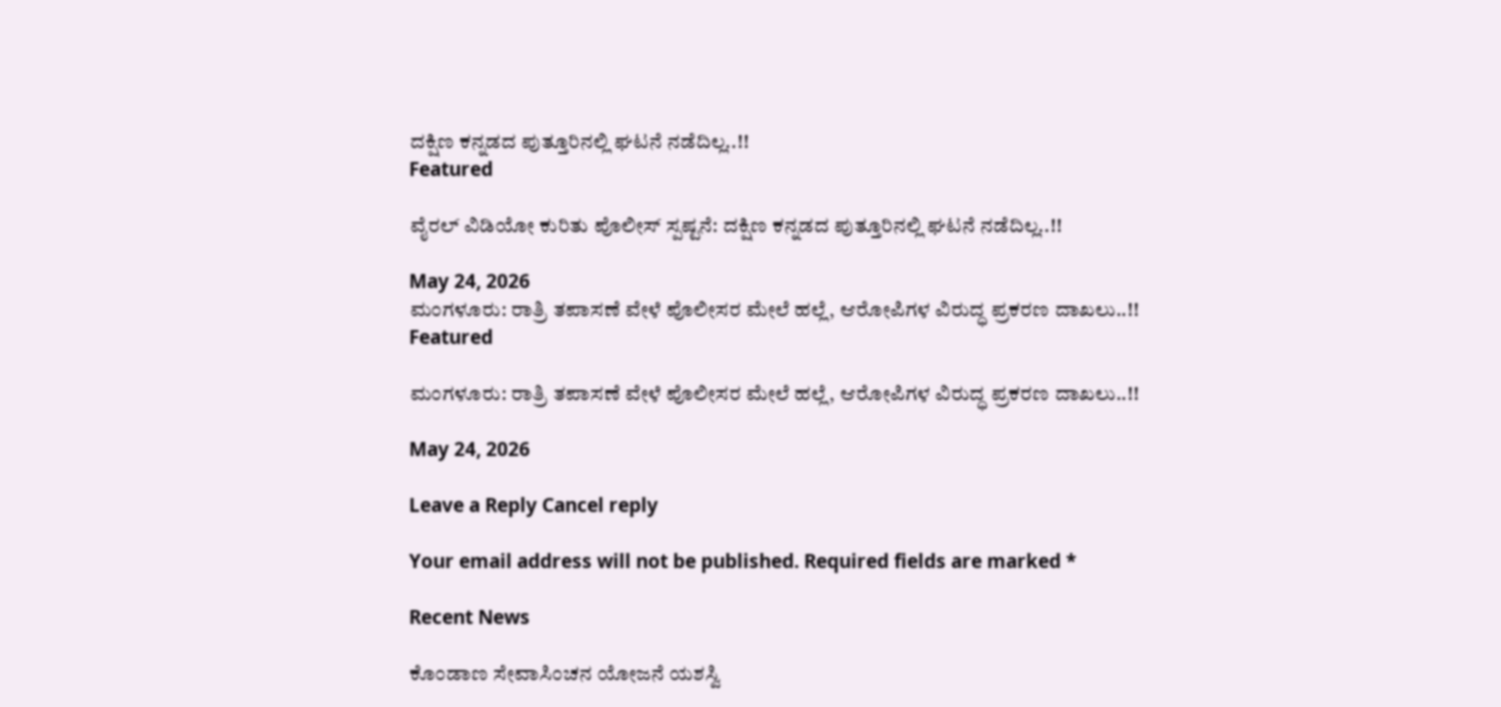ದಕ್ಷಿಣ ಕನ್ನಡದ ಪುತ್ತೂರಿನಲ್ಲಿ ಘಟನೆ ನಡೆದಿಲ್ಲ..!!
Featured

ವೈರಲ್ ವಿಡಿಯೋ ಕುರಿತು ಪೊಲೀಸ್ ಸ್ಪಷ್ಟನೆ: ದಕ್ಷಿಣ ಕನ್ನಡದ ಪುತ್ತೂರಿನಲ್ಲಿ ಘಟನೆ ನಡೆದಿಲ್ಲ..!!

May 24, 2026
ಮಂಗಳೂರು: ರಾತ್ರಿ ತಪಾಸಣೆ ವೇಳೆ ಪೊಲೀಸರ ಮೇಲೆ ಹಲ್ಲೆ, ಆರೋಪಿಗಳ ವಿರುದ್ಧ ಪ್ರಕರಣ ದಾಖಲು..!!
Featured

ಮಂಗಳೂರು: ರಾತ್ರಿ ತಪಾಸಣೆ ವೇಳೆ ಪೊಲೀಸರ ಮೇಲೆ ಹಲ್ಲೆ, ಆರೋಪಿಗಳ ವಿರುದ್ಧ ಪ್ರಕರಣ ದಾಖಲು..!!

May 24, 2026

Leave a Reply Cancel reply

Your email address will not be published. Required fields are marked *

Recent News

ಕೊಂಡಾಣ ಸೇವಾಸಿಂಚನ ಯೋಜನೆ ಯಶಸ್ವಿ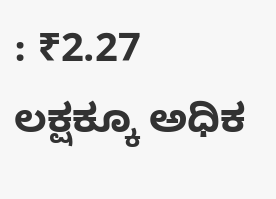: ₹2.27 ಲಕ್ಷಕ್ಕೂ ಅಧಿಕ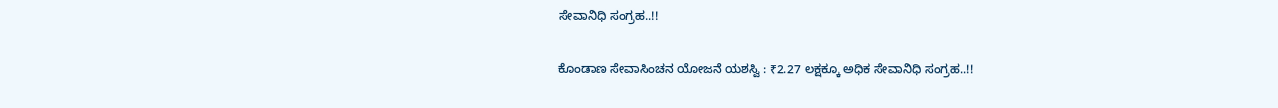ಸೇವಾನಿಧಿ ಸಂಗ್ರಹ..!!

ಕೊಂಡಾಣ ಸೇವಾಸಿಂಚನ ಯೋಜನೆ ಯಶಸ್ವಿ : ₹2.27 ಲಕ್ಷಕ್ಕೂ ಅಧಿಕ ಸೇವಾನಿಧಿ ಸಂಗ್ರಹ..!!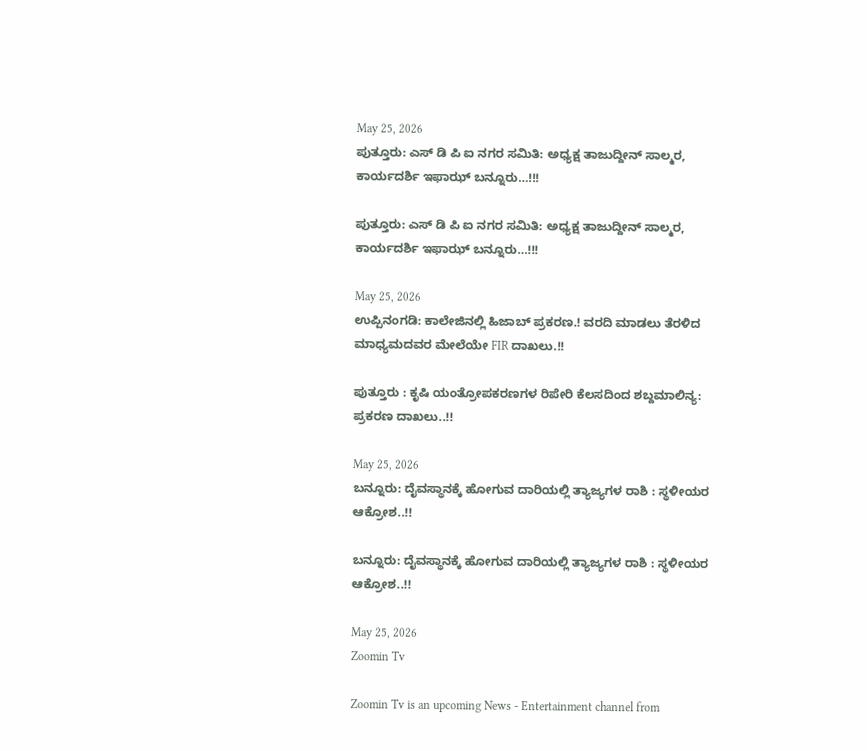May 25, 2026
ಪುತ್ತೂರು: ಎಸ್ ಡಿ ಪಿ ಐ ನಗರ ಸಮಿತಿ: ಅಧ್ಯಕ್ಷ ತಾಜುದ್ದೀನ್‌ ಸಾಲ್ಮರ, ಕಾರ್ಯದರ್ಶಿ ಇಫಾಝ್ ಬನ್ನೂರು…!!!

ಪುತ್ತೂರು: ಎಸ್ ಡಿ ಪಿ ಐ ನಗರ ಸಮಿತಿ: ಅಧ್ಯಕ್ಷ ತಾಜುದ್ದೀನ್‌ ಸಾಲ್ಮರ, ಕಾರ್ಯದರ್ಶಿ ಇಫಾಝ್ ಬನ್ನೂರು…!!!

May 25, 2026
ಉಪ್ಪಿನಂಗಡಿ: ಕಾಲೇಜಿನಲ್ಲಿ ಹಿಜಾಬ್ ಪ್ರಕರಣ.! ವರದಿ ಮಾಡಲು ತೆರಳಿದ ಮಾಧ್ಯಮದವರ ಮೇಲೆಯೇ FIR ದಾಖಲು.!!

ಪುತ್ತೂರು : ಕೃಷಿ ಯಂತ್ರೋಪಕರಣಗಳ ರಿಪೇರಿ ಕೆಲಸದಿಂದ ಶಬ್ದಮಾಲಿನ್ಯ: ಪ್ರಕರಣ ದಾಖಲು..!!

May 25, 2026
ಬನ್ನೂರು: ದೈವಸ್ಥಾನಕ್ಕೆ ಹೋಗುವ ದಾರಿಯಲ್ಲಿ ತ್ಯಾಜ್ಯಗಳ ರಾಶಿ : ಸ್ಥಳೀಯರ ಆಕ್ರೋಶ..!!

ಬನ್ನೂರು: ದೈವಸ್ಥಾನಕ್ಕೆ ಹೋಗುವ ದಾರಿಯಲ್ಲಿ ತ್ಯಾಜ್ಯಗಳ ರಾಶಿ : ಸ್ಥಳೀಯರ ಆಕ್ರೋಶ..!!

May 25, 2026
Zoomin Tv

Zoomin Tv is an upcoming News - Entertainment channel from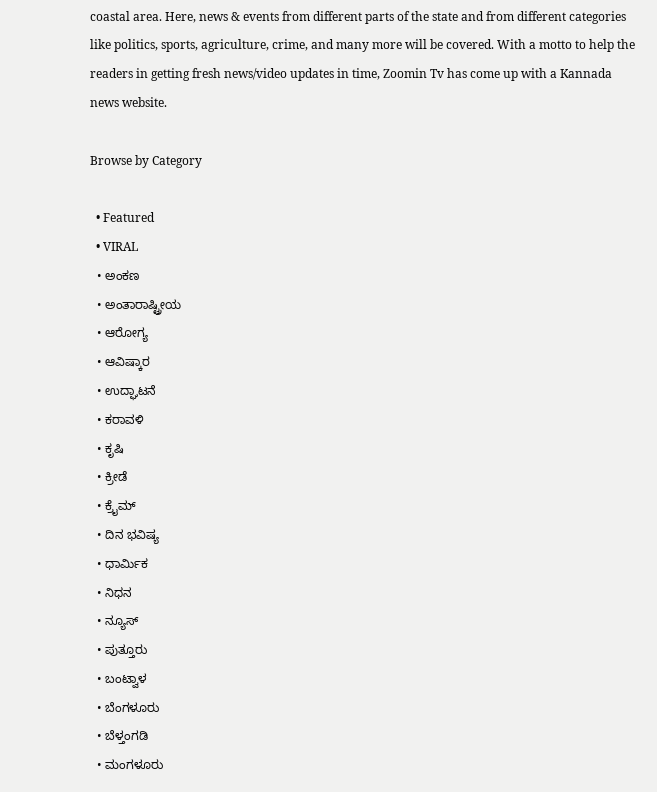coastal area. Here, news & events from different parts of the state and from different categories like politics, sports, agriculture, crime, and many more will be covered. With a motto to help the readers in getting fresh news/video updates in time, Zoomin Tv has come up with a Kannada news website.

Browse by Category

  • Featured
  • VIRAL
  • ಅಂಕಣ
  • ಅಂತಾರಾಷ್ಟ್ರೀಯ
  • ಆರೋಗ್ಯ
  • ಆವಿಷ್ಕಾರ
  • ಉದ್ಘಾಟನೆ
  • ಕರಾವಳಿ
  • ಕೃಷಿ
  • ಕ್ರೀಡೆ
  • ಕ್ರೈಮ್
  • ದಿನ ಭವಿಷ್ಯ
  • ಧಾರ್ಮಿಕ
  • ನಿಧನ
  • ನ್ಯೂಸ್
  • ಪುತ್ತೂರು
  • ಬಂಟ್ವಾಳ
  • ಬೆಂಗಳೂರು
  • ಬೆಳ್ತಂಗಡಿ
  • ಮಂಗಳೂರು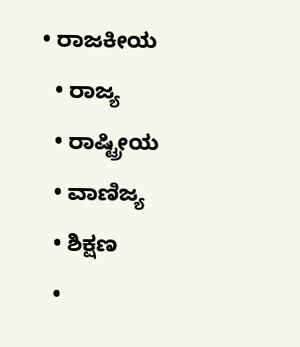• ರಾಜಕೀಯ
  • ರಾಜ್ಯ
  • ರಾಷ್ಟ್ರೀಯ
  • ವಾಣಿಜ್ಯ
  • ಶಿಕ್ಷಣ
  •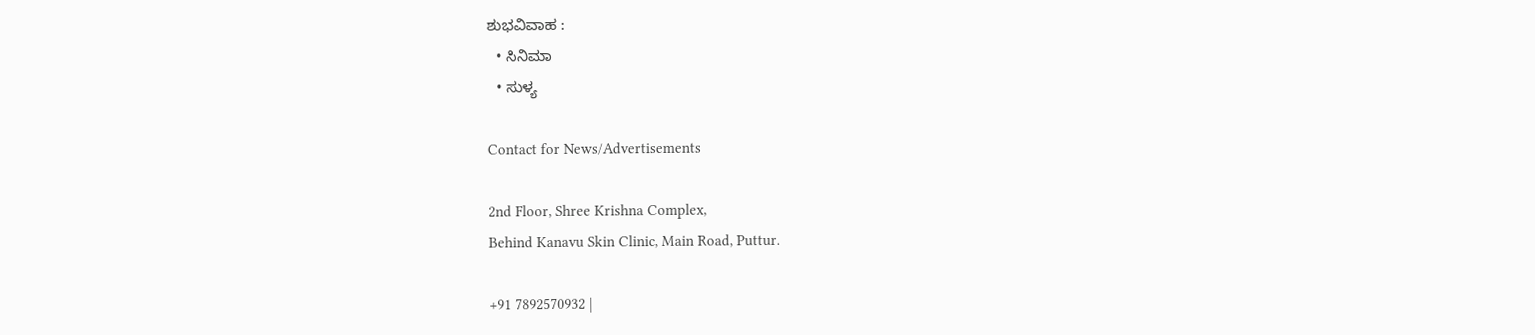ಶುಭವಿವಾಹ :
  • ಸಿನಿಮಾ
  • ಸುಳ್ಯ

Contact for News/Advertisements

2nd Floor, Shree Krishna Complex,
Behind Kanavu Skin Clinic, Main Road, Puttur.

+91 7892570932 |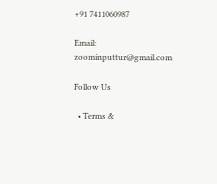+91 7411060987

Email: zoominputtur@gmail.com

Follow Us

  • Terms &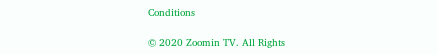Conditions

© 2020 Zoomin TV. All Rights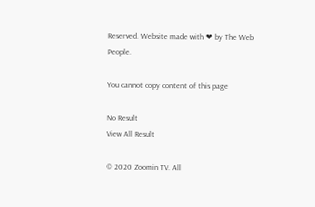Reserved. Website made with ❤ by The Web People.

You cannot copy content of this page

No Result
View All Result

© 2020 Zoomin TV. All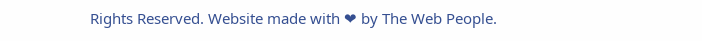Rights Reserved. Website made with ❤ by The Web People.